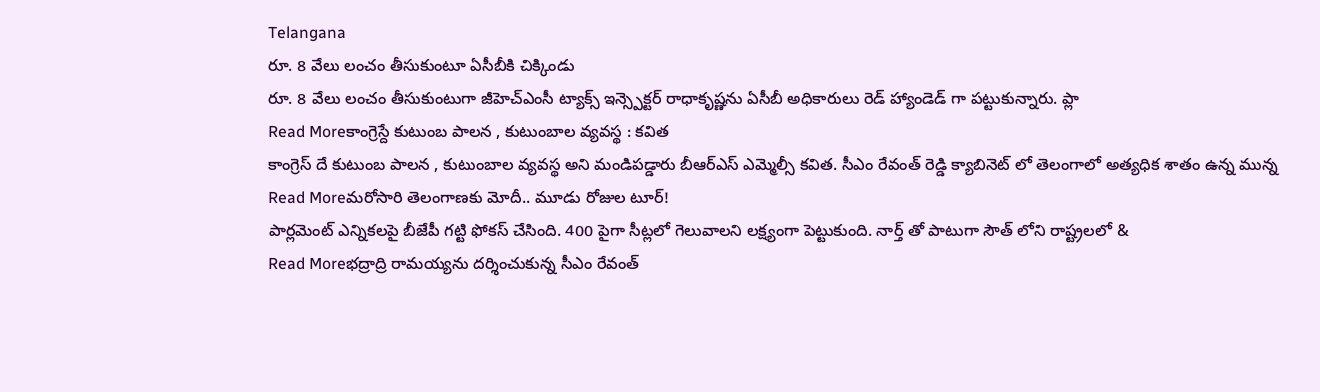Telangana
రూ. 8 వేలు లంచం తీసుకుంటూ ఏసీబీకి చిక్కిండు
రూ. 8 వేలు లంచం తీసుకుంటుగా జీహెచ్ఎంసీ ట్యాక్స్ ఇన్స్పెక్టర్ రాధాకృష్ణను ఏసీబీ అధికారులు రెడ్ హ్యాండెడ్ గా పట్టుకున్నారు. ప్లా
Read Moreకాంగ్రెస్దే కుటుంబ పాలన , కుటుంబాల వ్యవస్థ : కవిత
కాంగ్రెస్ దే కుటుంబ పాలన , కుటుంబాల వ్యవస్థ అని మండిపడ్డారు బీఆర్ఎస్ ఎమ్మెల్సీ కవిత. సీఎం రేవంత్ రెడ్డి క్యాబినెట్ లో తెలంగాలో అత్యధిక శాతం ఉన్న మున్న
Read Moreమరోసారి తెలంగాణకు మోదీ.. మూడు రోజుల టూర్!
పార్లమెంట్ ఎన్నికలపై బీజేపీ గట్టి ఫోకస్ చేసింది. 400 పైగా సీట్లలో గెలువాలని లక్ష్యంగా పెట్టుకుంది. నార్త్ తో పాటుగా సౌత్ లోని రాష్ట్రలలో &
Read Moreభద్రాద్రి రామయ్యను దర్శించుకున్న సీఎం రేవంత్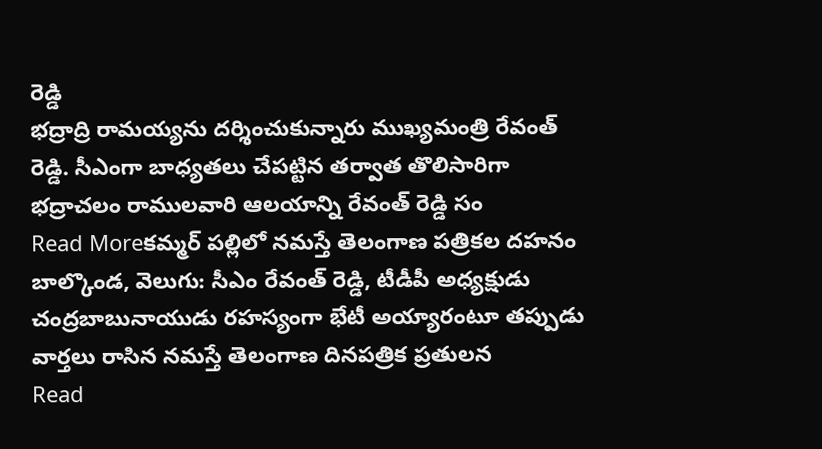రెడ్డి
భద్రాద్రి రామయ్యను దర్శించుకున్నారు ముఖ్యమంత్రి రేవంత్ రెడ్డి. సీఎంగా బాధ్యతలు చేపట్టిన తర్వాత తొలిసారిగా భద్రాచలం రాములవారి ఆలయాన్ని రేవంత్ రెడ్డి సం
Read Moreకమ్మర్ పల్లిలో నమస్తే తెలంగాణ పత్రికల దహనం
బాల్కొండ, వెలుగు: సీఎం రేవంత్ రెడ్డి, టీడీపీ అధ్యక్షుడు చంద్రబాబునాయుడు రహస్యంగా భేటీ అయ్యారంటూ తప్పుడు వార్తలు రాసిన నమస్తే తెలంగాణ దినపత్రిక ప్రతులన
Read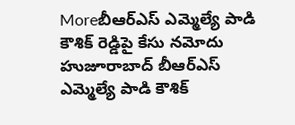Moreబీఆర్ఎస్ ఎమ్మెల్యే పాడి కౌశిక్ రెడ్డిపై కేసు నమోదు
హుజూరాబాద్ బీఆర్ఎస్ ఎమ్మెల్యే పాడి కౌశిక్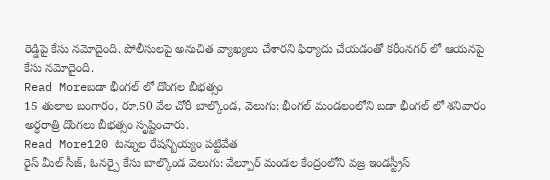రెడ్డిపై కేసు నమోదైంది. పోలీసులపై అనుచిత వ్యాఖ్యలు చేశారని ఫిర్యాదు చేయడంతో కరీంనగర్ లో ఆయనపై కేసు నమోదైంది.
Read Moreబడా భీంగల్ లో దొంగల బీభత్సం
15 తులాల బంగారం, రూ.50 వేల చోరీ బాల్కొండ, వెలుగు: భీంగల్ మండలంలోని బడా భీంగల్ లో శనివారం అర్ధరాత్రి దొంగలు బీభత్సం సృష్టించారు.
Read More120 టన్నుల రేషన్బియ్యం పట్టివేత
రైస్ మీల్ సీజ్, ఓనర్పై కేసు బాల్కొండ వెలుగు: వేల్పూర్ మండల కేంద్రంలోని వజ్ర ఇండస్ట్రీస్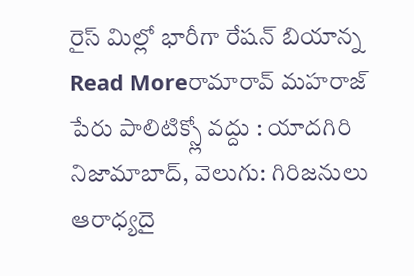రైస్ మిల్లో భారీగా రేషన్ బియాన్న
Read Moreరామారావ్ మహరాజ్ పేరు పాలిటిక్స్లో వద్దు : యాదగిరి
నిజామాబాద్, వెలుగు: గిరిజనులు ఆరాధ్యదై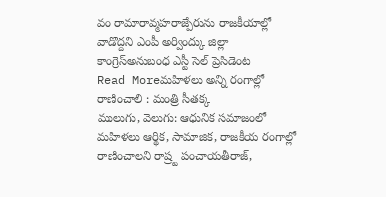వం రామారావ్మహరాజ్పేరును రాజకీయాల్లో వాడొద్దని ఎంపీ అర్వింద్కు జిల్లా కాంగ్రెస్అనుబంధ ఎస్టీ సెల్ ప్రెసిడెంట
Read Moreమహిళలు అన్ని రంగాల్లో రాణించాలి : మంత్రి సీతక్క
ములుగు, వెలుగు: ఆధునిక సమాజంలో మహిళలు ఆర్థిక, సామాజిక, రాజకీయ రంగాల్లో రాణించాలని రాష్ర్ట పంచాయతీరాజ్,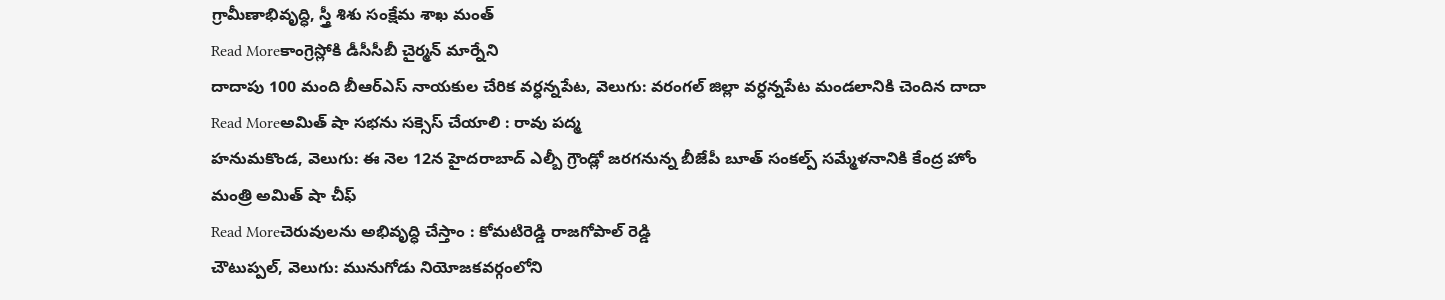గ్రామీణాభివృద్ధి, స్త్రీ శిశు సంక్షేమ శాఖ మంత్
Read Moreకాంగ్రెస్లోకి డీసీసీబీ చైర్మన్ మార్నేని
దాదాపు 100 మంది బీఆర్ఎస్ నాయకుల చేరిక వర్ధన్నపేట, వెలుగు: వరంగల్ జిల్లా వర్ధన్నపేట మండలానికి చెందిన దాదా
Read Moreఅమిత్ షా సభను సక్సెస్ చేయాలి : రావు పద్మ
హనుమకొండ, వెలుగు: ఈ నెల 12న హైదరాబాద్ ఎల్బీ గ్రౌండ్లో జరగనున్న బీజేపీ బూత్ సంకల్ప్ సమ్మేళనానికి కేంద్ర హోం మంత్రి అమిత్ షా చీఫ్
Read Moreచెరువులను అభివృద్ధి చేస్తాం : కోమటిరెడ్డి రాజగోపాల్ రెడ్డి
చౌటుప్పల్, వెలుగు: మునుగోడు నియోజకవర్గంలోని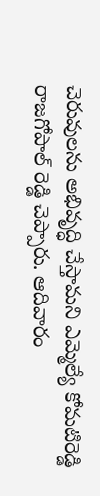చెరువులను అభివృద్ధి చేస్తామని ఎమ్మెల్యే కోమటిరెడ్డి రాజగోపాల్ రెడ్డి చెప్పారు. ఆదివారం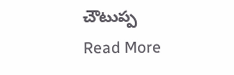చౌటుప్ప
Read More